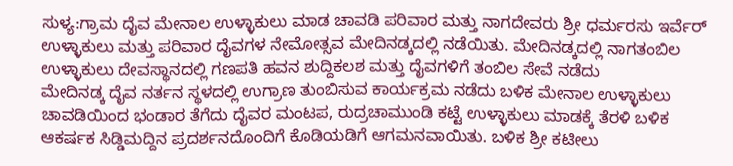ಸುಳ್ಯ:ಗ್ರಾಮ ದೈವ ಮೇನಾಲ ಉಳ್ಳಾಕುಲು ಮಾಡ ಚಾವಡಿ ಪರಿವಾರ ಮತ್ತು ನಾಗದೇವರು ಶ್ರೀ ಧರ್ಮರಸು ಇರ್ವೆರ್ ಉಳ್ಳಾಕುಲು ಮತ್ತು ಪರಿವಾರ ದೈವಗಳ ನೇಮೋತ್ಸವ ಮೇದಿನಡ್ಕದಲ್ಲಿ ನಡೆಯಿತು. ಮೇದಿನಡ್ಕದಲ್ಲಿ ನಾಗತಂಬಿಲ ಉಳ್ಳಾಕುಲು ದೇವಸ್ಥಾನದಲ್ಲಿ ಗಣಪತಿ ಹವನ ಶುದ್ದಿಕಲಶ ಮತ್ತು ದೈವಗಳಿಗೆ ತಂಬಿಲ ಸೇವೆ ನಡೆದು
ಮೇದಿನಡ್ಕ ದೈವ ನರ್ತನ ಸ್ಥಳದಲ್ಲಿ ಉಗ್ರಾಣ ತುಂಬಿಸುವ ಕಾರ್ಯಕ್ರಮ ನಡೆದು ಬಳಿಕ ಮೇನಾಲ ಉಳ್ಳಾಕುಲು ಚಾವಡಿಯಿಂದ ಭಂಡಾರ ತೆಗೆದು ದೈವರ ಮಂಟಪ, ರುದ್ರಚಾಮುಂಡಿ ಕಟ್ಟೆ ಉಳ್ಳಾಕುಲು ಮಾಡಕ್ಕೆ ತೆರಳಿ ಬಳಿಕ ಆಕರ್ಷಕ ಸಿಡ್ಡಿಮದ್ದಿನ ಪ್ರದರ್ಶನದೊಂದಿಗೆ ಕೊಡಿಯಡಿಗೆ ಆಗಮನವಾಯಿತು. ಬಳಿಕ ಶ್ರೀ ಕಟೀಲು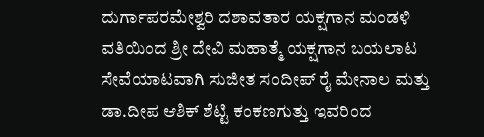ದುರ್ಗಾಪರಮೇಶ್ವರಿ ದಶಾವತಾರ ಯಕ್ಷಗಾನ ಮಂಡಳಿ ವತಿಯಿಂದ ಶ್ರೀ ದೇವಿ ಮಹಾತ್ಮೆ ಯಕ್ಷಗಾನ ಬಯಲಾಟ ಸೇವೆಯಾಟವಾಗಿ ಸುಜೀತ ಸಂದೀಪ್ ರೈ ಮೇನಾಲ ಮತ್ತು ಡಾ.ದೀಪ ಆಶಿಕ್ ಶೆಟ್ಟಿ ಕಂಕಣಗುತ್ತು ಇವರಿಂದ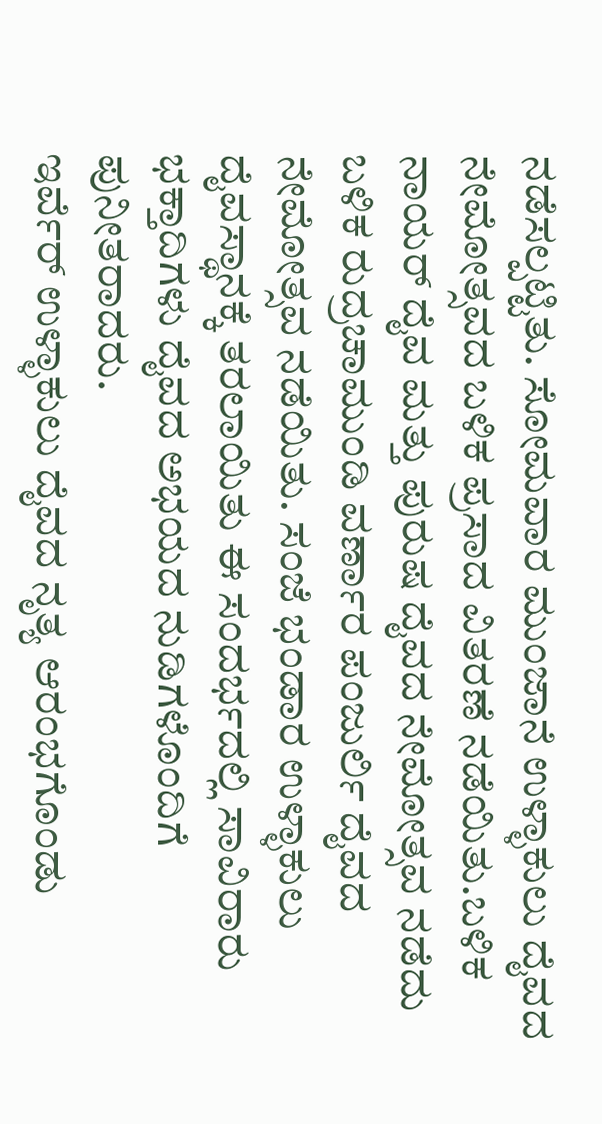ನಡೆಸಲ್ಪಟ್ಟಿತು. ಸೋಮವಾರ ಮುಂಜಾನೆ ಉಳ್ಳಾಕುಲು ದೈವದ ನೇಮೋತ್ಸವದ ಬಳಿಕ ಪ್ರಸಾದ ವಿತರಣೆ ನಡೆಯಿತು.ಬಳಿಕ ನಾಯರ್ ದೈವ ಮತ್ತು ಪುರುಷ ದೈವದ ನೇಮೋತ್ಸವ ನಡೆದು ಬಳಿಕ ರುದ್ರಚಾಮುಂಡಿ ವರ್ಣಾರ ಪಂಜುರ್ಲಿ ದೈವದ ನೇಮೋತ್ಸವ ನಡೆಯಿತು. ಸಂಜೆ ಭಂಡಾರ ಉಳ್ಳಾಕುಲು ದೈವಸ್ಥಾನಕ್ಕೆ ತರಲಾಯಿತು ಈ ಸಂದರ್ಭದಲ್ಲಿ ಸಾವಿರಾರು ಭಕ್ತಾದಿಗಳು ದೈವದ ಅಭಯದ ನುಡಿಗಳೊಂದಿಗೆ ಪುನೀತರಾದರು.
ಇರ್ವೆರ್ ಉಳ್ಳಾಕುಲು ದೈವದ ನೃತ್ಯ ಆರಂಭಗೊಂಡು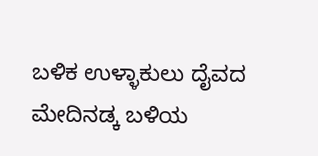ಬಳಿಕ ಉಳ್ಳಾಕುಲು ದೈವದ ಮೇದಿನಡ್ಕ ಬಳಿಯ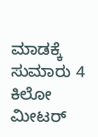ಮಾಡಕ್ಕೆ ಸುಮಾರು 4 ಕಿಲೋ ಮೀಟರ್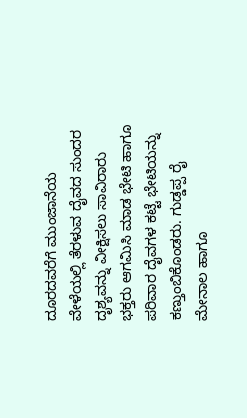ದೂರದವರೆಗೆ ಮುಂಜಾನೆಯ ವೇಳೆಯಲ್ಲಿ ತೆರಳುವ ದೈವದ ಸುಂದರ ದೃಶ್ಯವನ್ನು ವೀಕ್ಷಿಸಲು ಸಾವಿರಾರು ಭಕ್ತರು ಆಗಮಿಸಿ ಮಾಡ ಭೇಟಿ ಹಾಗೂ ಪರಿವಾರ ದೈವಗಳ ಕಟ್ಟೆ ಭೇಟಿಯನ್ನು ಕಣ್ತುಂಬಿಕೊಂಡರು. ಗುಡ್ಡಪ್ಪ ರೈ ಮೇನಾಲ ಹಾಗೂ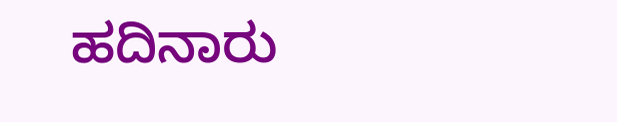ಹದಿನಾರು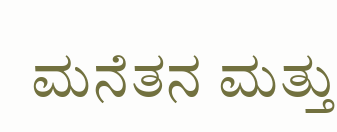ಮನೆತನ ಮತ್ತು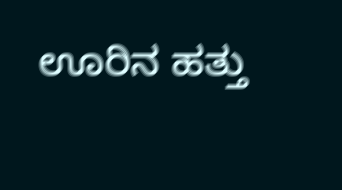ಊರಿನ ಹತ್ತು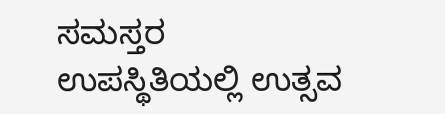ಸಮಸ್ತರ ಉಪಸ್ಥಿತಿಯಲ್ಲಿ ಉತ್ಸವ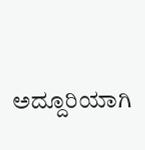ಅದ್ದೂರಿಯಾಗಿ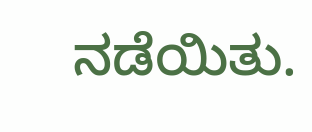ನಡೆಯಿತು.